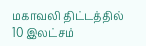மகாவலி திட்டத்தில் 10 இலட்சம்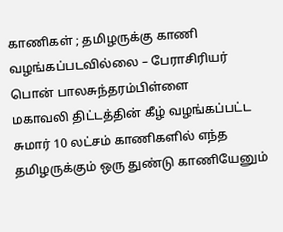காணிகள் ; தமிழருக்கு காணி வழங்கப்படவில்லை – பேராசிரியர் பொன் பாலசுந்தரம்பிள்ளை
மகாவலி திட்டத்தின் கீழ் வழங்கப்பட்ட சுமார் 10 லட்சம் காணிகளில் எந்த தமிழருக்கும் ஒரு துண்டு காணியேனும்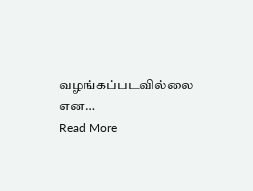வழங்கப்படவில்லை என…
Read More